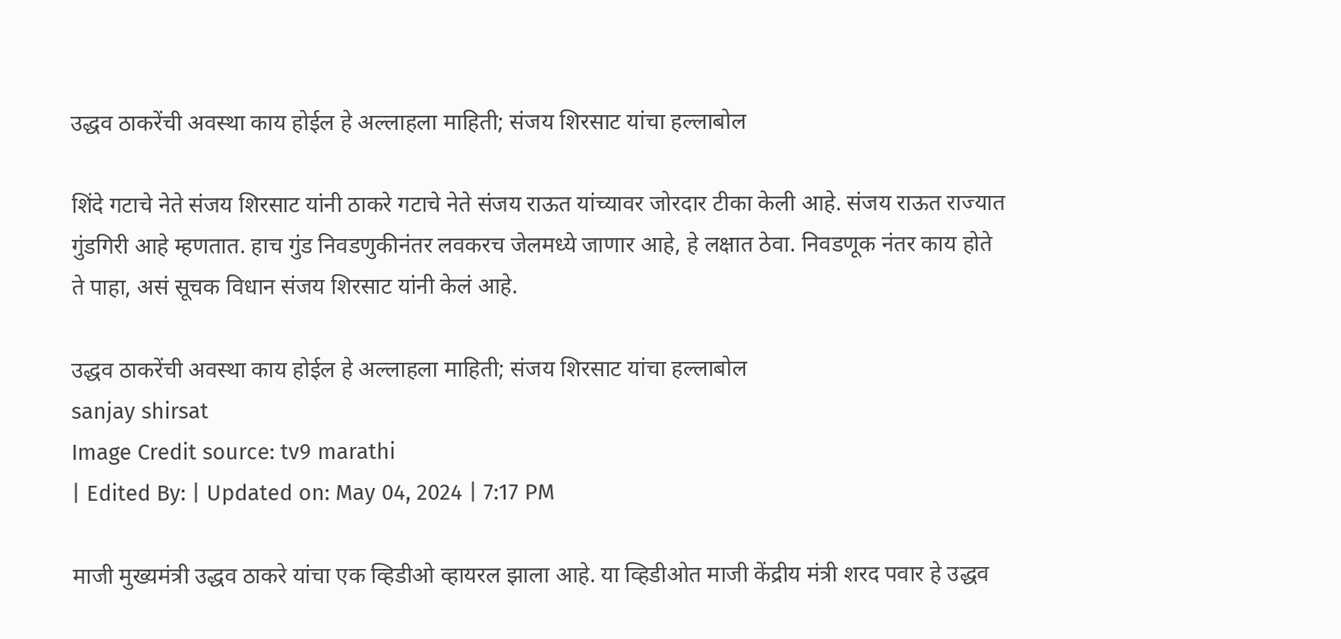उद्धव ठाकरेंची अवस्था काय होईल हे अल्लाहला माहिती; संजय शिरसाट यांचा हल्लाबोल

शिंदे गटाचे नेते संजय शिरसाट यांनी ठाकरे गटाचे नेते संजय राऊत यांच्यावर जोरदार टीका केली आहे. संजय राऊत राज्यात गुंडगिरी आहे म्हणतात. हाच गुंड निवडणुकीनंतर लवकरच जेलमध्ये जाणार आहे, हे लक्षात ठेवा. निवडणूक नंतर काय होते ते पाहा, असं सूचक विधान संजय शिरसाट यांनी केलं आहे.

उद्धव ठाकरेंची अवस्था काय होईल हे अल्लाहला माहिती; संजय शिरसाट यांचा हल्लाबोल
sanjay shirsat
Image Credit source: tv9 marathi
| Edited By: | Updated on: May 04, 2024 | 7:17 PM

माजी मुख्यमंत्री उद्धव ठाकरे यांचा एक व्हिडीओ व्हायरल झाला आहे. या व्हिडीओत माजी केंद्रीय मंत्री शरद पवार हे उद्धव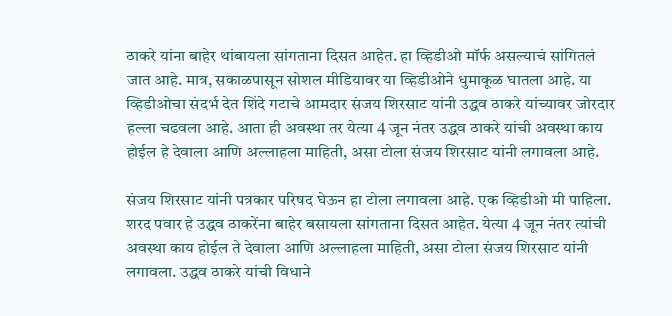ठाकरे यांना बाहेर थांबायला सांगताना दिसत आहेत. हा व्हिडीओ मॉर्फ असल्याचं सांगितलं जात आहे. मात्र, सकाळपासून सोशल मीडियावर या व्हिडीओने धुमाकूळ घातला आहे. या व्हिडीओचा संदर्भ देत शिंदे गटाचे आमदार संजय शिरसाट यांनी उद्धव ठाकरे यांच्यावर जोरदार हल्ला चढवला आहे. आता ही अवस्था तर येत्या 4 जून नंतर उद्धव ठाकरे यांची अवस्था काय होईल हे देवाला आणि अल्लाहला माहिती, असा टोला संजय शिरसाट यांनी लगावला आहे.

संजय शिरसाट यांनी पत्रकार परिषद घेऊन हा टोला लगावला आहे. एक व्हिडीओ मी पाहिला. शरद पवार हे उद्धव ठाकरेंना बाहेर बसायला सांगताना दिसत आहेत. येत्या 4 जून नंतर त्यांची अवस्था काय होईल ते देवाला आणि अल्लाहला माहिती, असा टोला संजय शिरसाट यांनी लगावला. उद्धव ठाकरे यांची विधाने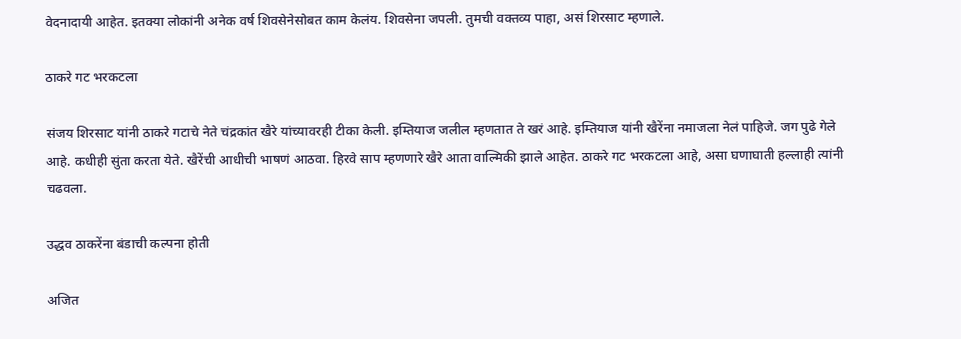वेदनादायी आहेत. इतक्या लोकांनी अनेक वर्ष शिवसेनेसोबत काम केलंय. शिवसेना जपली. तुमची वक्तव्य पाहा, असं शिरसाट म्हणाले.

ठाकरे गट भरकटला

संजय शिरसाट यांनी ठाकरे गटाचे नेते चंद्रकांत खैरे यांच्यावरही टीका केली. इम्तियाज जलील म्हणतात ते खरं आहे. इम्तियाज यांनी खैरेंना नमाजला नेलं पाहिजे. जग पुढे गेले आहे. कधीही सुंता करता येते. खैरेंची आधीची भाषणं आठवा. हिरवे साप म्हणणारे खैरे आता वाल्मिकी झाले आहेत. ठाकरे गट भरकटला आहे, असा घणाघाती हल्लाही त्यांनी चढवला.

उद्धव ठाकरेंना बंडाची कल्पना होती

अजित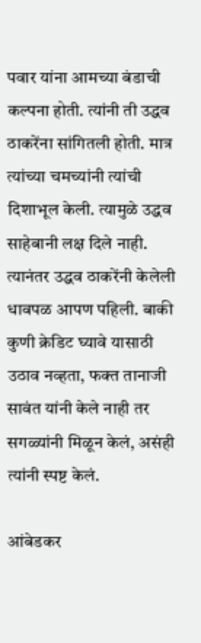पवार यांना आमच्या बंडाची कल्पना होती. त्यांनी ती उद्धव ठाकरेंना सांगितली होती. मात्र त्यांच्या चमच्यांनी त्यांची दिशाभूल केली. त्यामुळे उद्धव साहेबानी लक्ष दिले नाही. त्यानंतर उद्धव ठाकरेंनी केलेली धावपळ आपण पहिली. बाकी कुणी क्रेडिट घ्यावे यासाठी उठाव नव्हता, फक्त तानाजी सावंत यांनी केले नाही तर सगळ्यांनी मिळून केलं, असंही त्यांनी स्पष्ट केलं.

आंबेडकर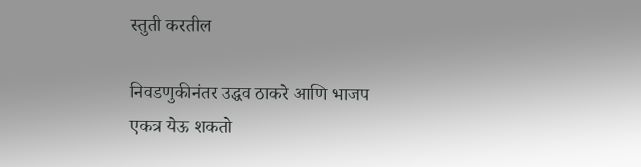स्तुती करतील

निवडणुकीनंतर उद्धव ठाकरे आणि भाजप एकत्र येऊ शकतो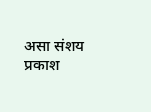असा संशय प्रकाश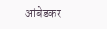आंबेडकर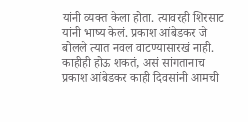यांनी व्यक्त केला होता. त्यावरही शिरसाट यांनी भाष्य केलं. प्रकाश आंबेडकर जे बोलले त्यात नवल वाटण्यासारखं नाही. काहीही होऊ शकतं, असं सांगतानाच प्रकाश आंबेडकर काही दिवसांनी आमची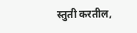स्तुती करतील,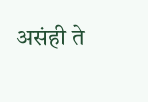असंही ते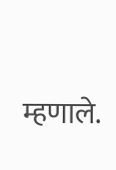म्हणाले.